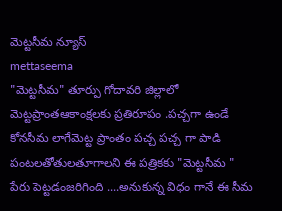మెట్టసీమ న్యూస్
mettaseema
"మెట్టసీమ" తూర్పు గోదావరి జిల్లాలో మెట్టప్రాంతఆకాంక్షలకు ప్రతిరూపం .పచ్చగా ఉండే కోనసీమ లాగేమెట్ట ప్రాంతం పచ్చ పచ్చ గా పాడి పంటలతోతులతూగాలని ఈ పత్రికకు "మెట్టసీమ " పేరు పెట్టడంజరిగింది ....అనుకున్న విధం గానే ఈ సీమ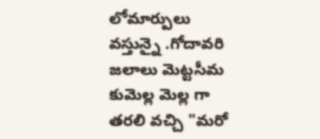లోమార్పులు వస్తున్నై .గోదావరి జలాలు మెట్టసీమ కుమెల్ల మెల్ల గా తరలి వచ్చి "మరో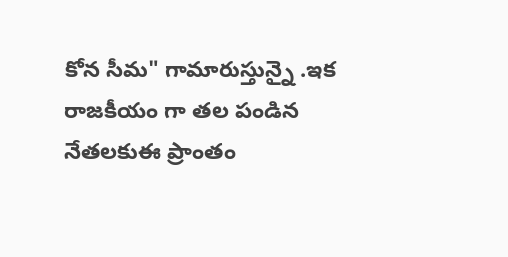కోన సీమ" గామారుస్తున్నై .ఇక రాజకీయం గా తల పండిన నేతలకుఈ ప్రాంతం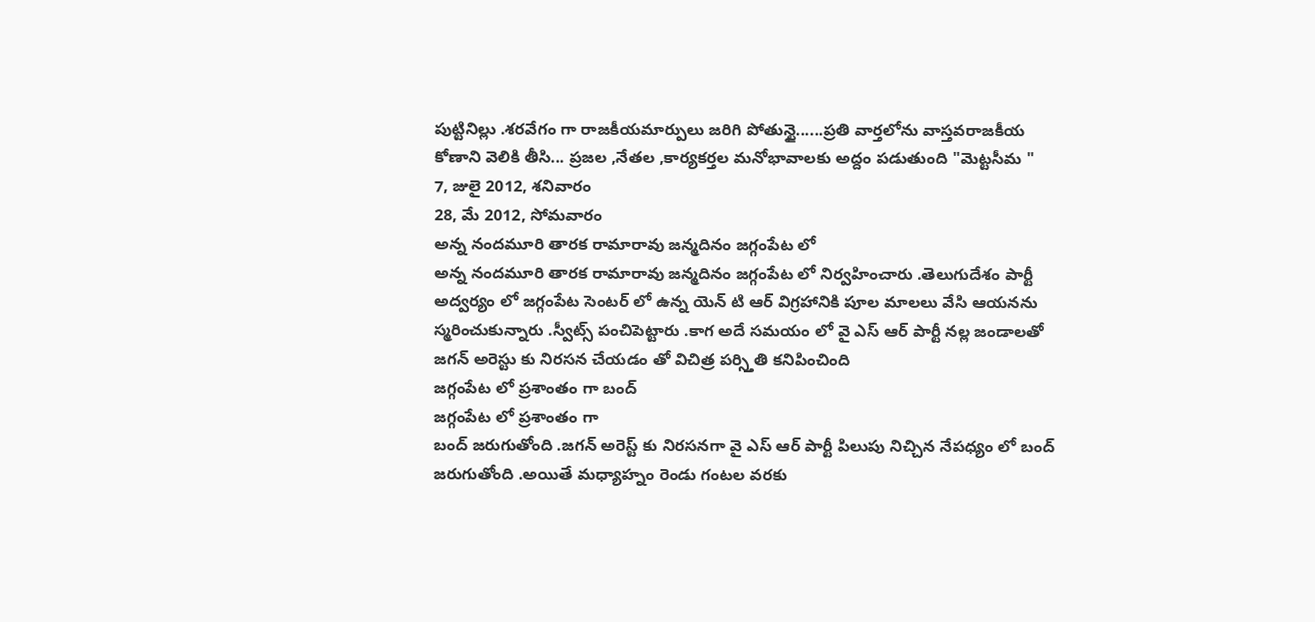పుట్టినిల్లు .శరవేగం గా రాజకీయమార్పులు జరిగి పోతున్టై......ప్రతి వార్తలోను వాస్తవరాజకీయ కోణాని వెలికి తీసి... ప్రజల ,నేతల ,కార్యకర్తల మనోభావాలకు అద్దం పడుతుంది "మెట్టసీమ "
7, జులై 2012, శనివారం
28, మే 2012, సోమవారం
అన్న నందమూరి తారక రామారావు జన్మదినం జగ్గంపేట లో
అన్న నందమూరి తారక రామారావు జన్మదినం జగ్గంపేట లో నిర్వహించారు .తెలుగుదేశం పార్టీ అద్వర్యం లో జగ్గంపేట సెంటర్ లో ఉన్న యెన్ టి ఆర్ విగ్రహానికి పూల మాలలు వేసి ఆయనను స్మరించుకున్నారు .స్వీట్స్ పంచిపెట్టారు .కాగ అదే సమయం లో వై ఎస్ ఆర్ పార్టీ నల్ల జండాలతో జగన్ అరెస్టు కు నిరసన చేయడం తో విచిత్ర పర్స్తితి కనిపించింది
జగ్గంపేట లో ప్రశాంతం గా బంద్
జగ్గంపేట లో ప్రశాంతం గా
బంద్ జరుగుతోంది .జగన్ అరెస్ట్ కు నిరసనగా వై ఎస్ ఆర్ పార్టీ పిలుపు నిచ్చిన నేపధ్యం లో బంద్ జరుగుతోంది .అయితే మధ్యాహ్నం రెండు గంటల వరకు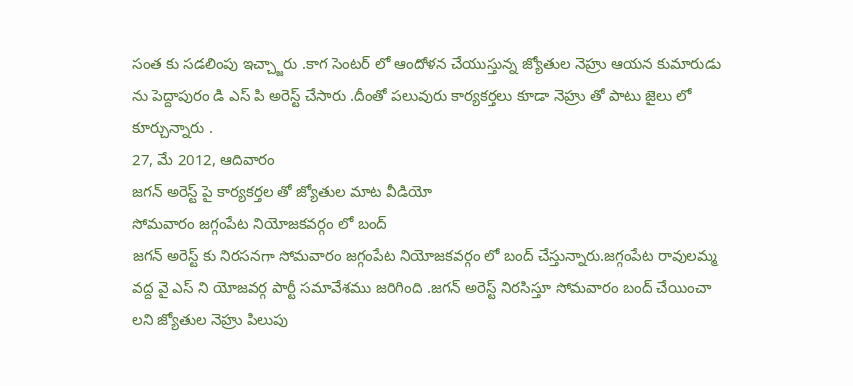సంత కు సడలింపు ఇచ్చ్జారు .కాగ సెంటర్ లో ఆందోళన చేయుస్తున్న జ్యోతుల నెహ్రు ఆయన కుమారుడు ను పెద్దాపురం డి ఎస్ పి అరెస్ట్ చేసారు .దీంతో పలువురు కార్యకర్తలు కూడా నెహ్రు తో పాటు జైలు లో కూర్చున్నారు .
27, మే 2012, ఆదివారం
జగన్ అరెస్ట్ పై కార్యకర్తల తో జ్యోతుల మాట వీడియో
సోమవారం జగ్గంపేట నియోజకవర్గం లో బంద్
జగన్ అరెస్ట్ కు నిరసనగా సోమవారం జగ్గంపేట నియోజకవర్గం లో బంద్ చేస్తున్నారు.జగ్గంపేట రావులమ్మ వద్ద వై ఎస్ ని యోజవర్గ పార్టీ సమావేశము జరిగింది .జగన్ అరెస్ట్ నిరసిస్తూ సోమవారం బంద్ చేయించా లని జ్యోతుల నెహ్రు పిలుపు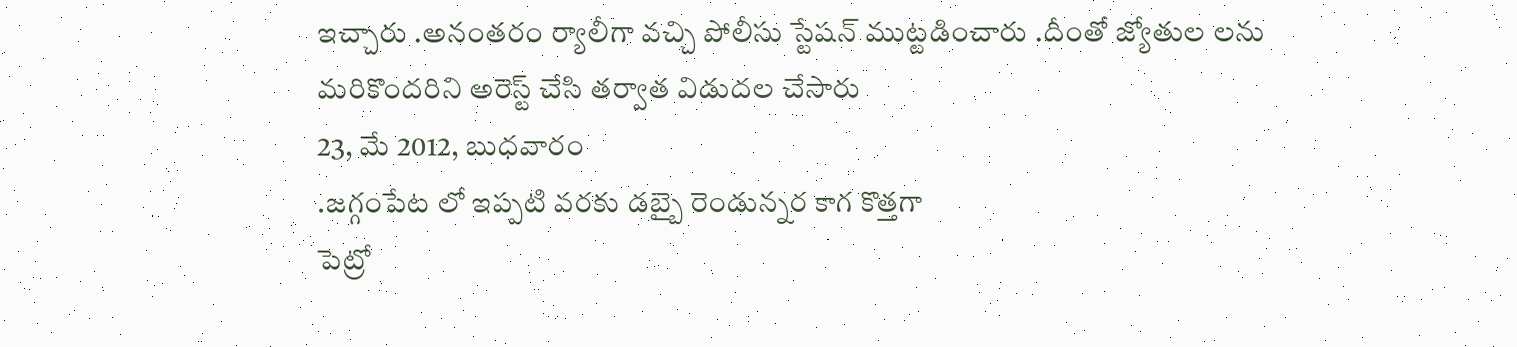ఇచ్చారు .అనంతరం ర్యాలీగా వచ్చి పోలీసు స్టేషన్ ముట్టడించారు .దీంతో జ్యోతుల లను మరికొందరిని అరెస్ట్ చేసి తర్వాత విడుదల చేసారు
23, మే 2012, బుధవారం
.జగ్గంపేట లో ఇప్పటి వరకు డబ్బై రెండున్నర కాగ కొత్తగా
పెట్రో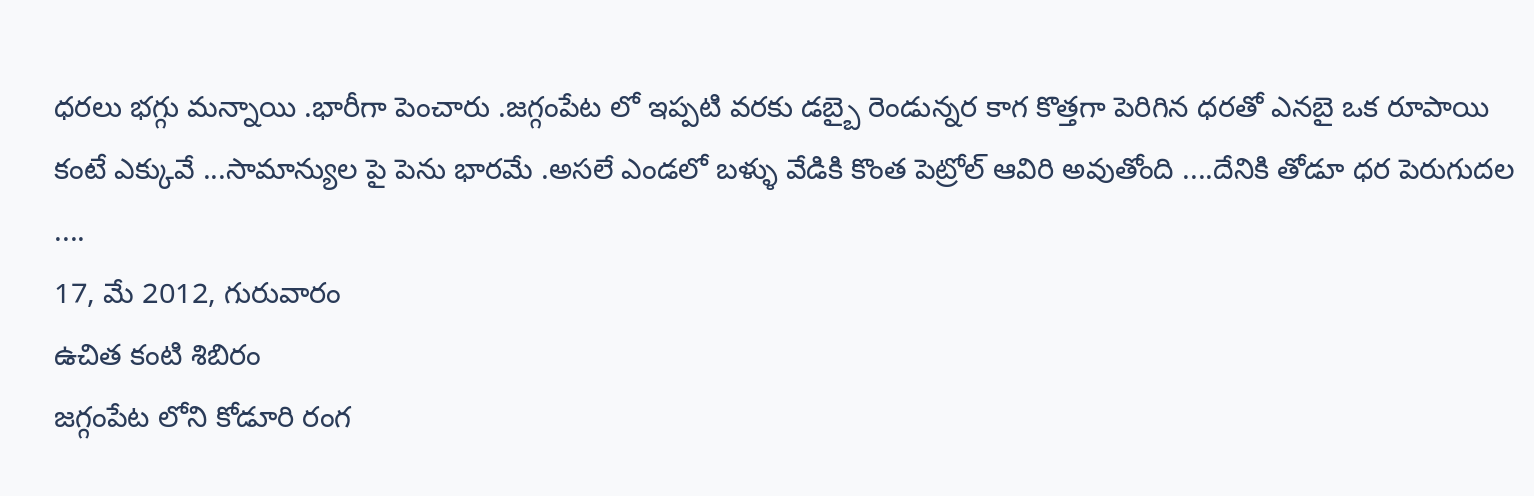ధరలు భగ్గు మన్నాయి .భారీగా పెంచారు .జగ్గంపేట లో ఇప్పటి వరకు డబ్బై రెండున్నర కాగ కొత్తగా పెరిగిన ధరతో ఎనబై ఒక రూపాయి కంటే ఎక్కువే ...సామాన్యుల పై పెను భారమే .అసలే ఎండలో బళ్ళు వేడికి కొంత పెట్రోల్ ఆవిరి అవుతోంది ....దేనికి తోడూ ధర పెరుగుదల ....
17, మే 2012, గురువారం
ఉచిత కంటి శిబిరం
జగ్గంపేట లోని కోడూరి రంగ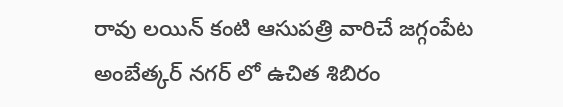రావు లయిన్ కంటి ఆసుపత్రి వారిచే జగ్గంపేట అంబేత్కర్ నగర్ లో ఉచిత శిబిరం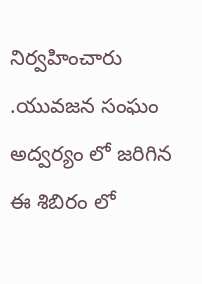నిర్వహించారు .యువజన సంఘం అద్వర్యం లో జరిగిన ఈ శిబిరం లో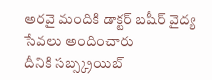అరవై మందికి డాక్టర్ బషీర్ వైద్య సేవలు అందించారు
దీనికి సబ్స్క్రయిబ్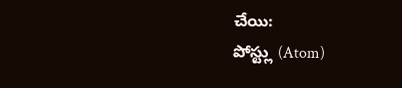చేయి:
పోస్ట్లు (Atom)